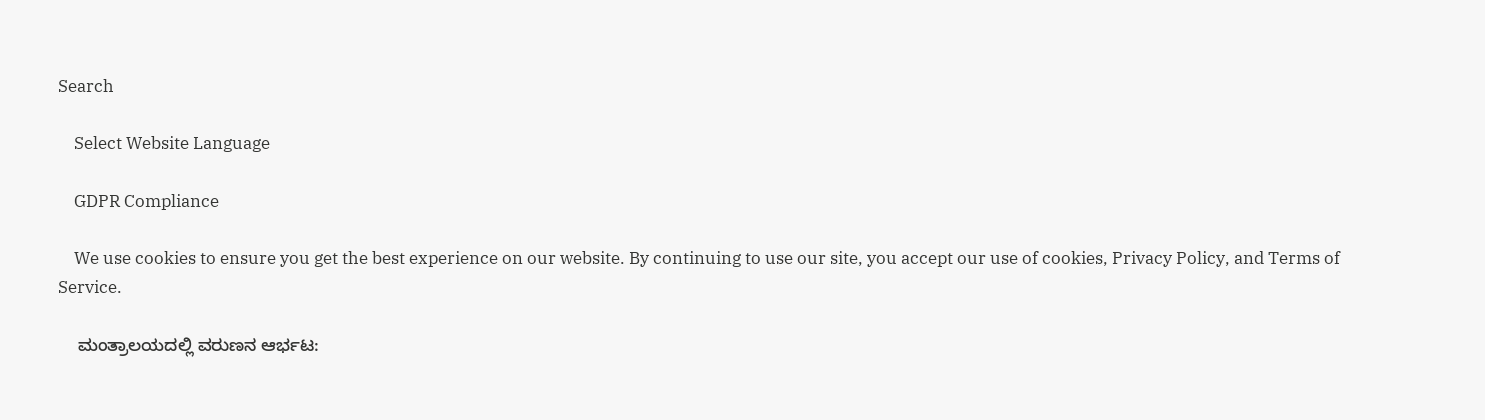Search

    Select Website Language

    GDPR Compliance

    We use cookies to ensure you get the best experience on our website. By continuing to use our site, you accept our use of cookies, Privacy Policy, and Terms of Service.

    ಮಂತ್ರಾಲಯದಲ್ಲಿ ವರುಣನ ಆರ್ಭಟ: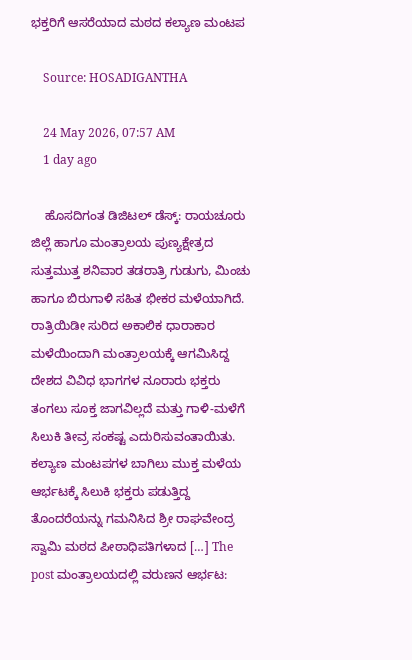ಭಕ್ತರಿಗೆ ಆಸರೆಯಾದ ಮಠದ ಕಲ್ಯಾಣ ಮಂಟಪ

    Source: HOSADIGANTHA

    24 May 2026, 07:57 AM
    1 day ago

    ಹೊಸದಿಗಂತ ಡಿಜಿಟಲ್‌ ಡೆಸ್ಕ್: ರಾಯಚೂರು ಜಿಲ್ಲೆ ಹಾಗೂ ಮಂತ್ರಾಲಯ ಪುಣ್ಯಕ್ಷೇತ್ರದ ಸುತ್ತಮುತ್ತ ಶನಿವಾರ ತಡರಾತ್ರಿ ಗುಡುಗು, ಮಿಂಚು ಹಾಗೂ ಬಿರುಗಾಳಿ ಸಹಿತ ಭೀಕರ ಮಳೆಯಾಗಿದೆ. ರಾತ್ರಿಯಿಡೀ ಸುರಿದ ಅಕಾಲಿಕ ಧಾರಾಕಾರ ಮಳೆಯಿಂದಾಗಿ ಮಂತ್ರಾಲಯಕ್ಕೆ ಆಗಮಿಸಿದ್ದ ದೇಶದ ವಿವಿಧ ಭಾಗಗಳ ನೂರಾರು ಭಕ್ತರು ತಂಗಲು ಸೂಕ್ತ ಜಾಗವಿಲ್ಲದೆ ಮತ್ತು ಗಾಳಿ-ಮಳೆಗೆ ಸಿಲುಕಿ ತೀವ್ರ ಸಂಕಷ್ಟ ಎದುರಿಸುವಂತಾಯಿತು. ಕಲ್ಯಾಣ ಮಂಟಪಗಳ ಬಾಗಿಲು ಮುಕ್ತ ಮಳೆಯ ಆರ್ಭಟಕ್ಕೆ ಸಿಲುಕಿ ಭಕ್ತರು ಪಡುತ್ತಿದ್ದ ತೊಂದರೆಯನ್ನು ಗಮನಿಸಿದ ಶ್ರೀ ರಾಘವೇಂದ್ರ ಸ್ವಾಮಿ ಮಠದ ಪೀಠಾಧಿಪತಿಗಳಾದ […] The post ಮಂತ್ರಾಲಯದಲ್ಲಿ ವರುಣನ ಆರ್ಭಟ: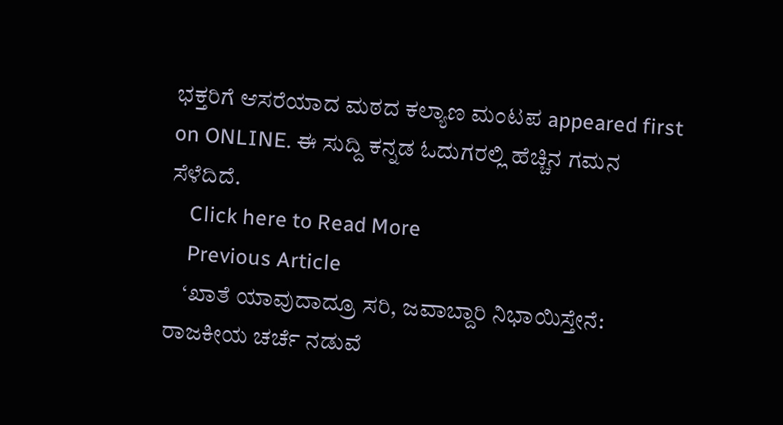ಭಕ್ತರಿಗೆ ಆಸರೆಯಾದ ಮಠದ ಕಲ್ಯಾಣ ಮಂಟಪ appeared first on ONLINE. ಈ ಸುದ್ದಿ ಕನ್ನಡ ಓದುಗರಲ್ಲಿ ಹೆಚ್ಚಿನ ಗಮನ ಸೆಳೆದಿದೆ.
    Click here to Read More
    Previous Article
    ‘ಖಾತೆ ಯಾವುದಾದ್ರೂ ಸರಿ, ಜವಾಬ್ದಾರಿ ನಿಭಾಯಿಸ್ತೇನೆ: ರಾಜಕೀಯ ಚರ್ಚೆ ನಡುವೆ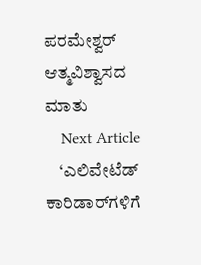ಪರಮೇಶ್ವರ್ ಆತ್ಮವಿಶ್ವಾಸದ ಮಾತು
    Next Article
    ‘ಎಲಿವೇಟೆಡ್ ಕಾರಿಡಾರ್‌ಗಳಿಗೆ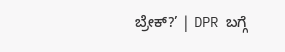ಬ್ರೇಕ್?’ | DPR ಬಗ್ಗೆ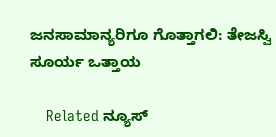ಜನಸಾಮಾನ್ಯರಿಗೂ ಗೊತ್ತಾಗಲಿ: ತೇಜಸ್ವಿ ಸೂರ್ಯ ಒತ್ತಾಯ

    Related ನ್ಯೂಸ್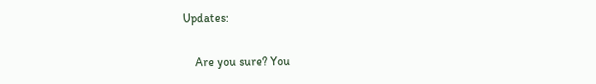Updates:

    Are you sure? You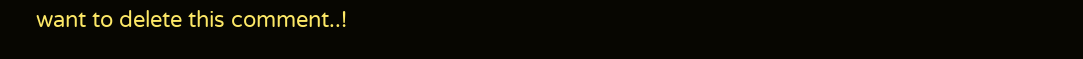want to delete this comment..!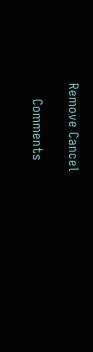Remove Cancel

    Comments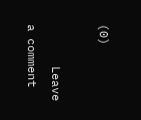(0)

      Leave a comment